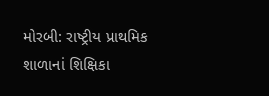મોરબી: રાષ્ટ્રીય પ્રાથમિક શાળાનાં શિક્ષિકા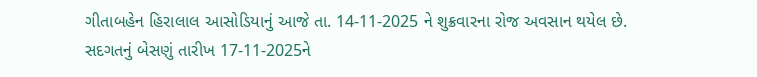ગીતાબહેન હિરાલાલ આસોડિયાનું આજે તા. 14-11-2025 ને શુક્રવારના રોજ અવસાન થયેલ છે. સદગતનું બેસણું તારીખ 17-11-2025ને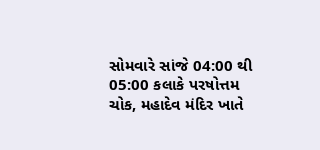સોમવારે સાંજે 04:00 થી 05:00 કલાકે પરષોત્તમ ચોક, મહાદેવ મંદિર ખાતે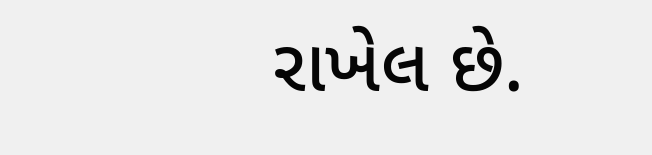રાખેલ છે.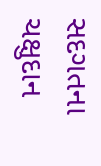સદગતના ચક્ષુદાન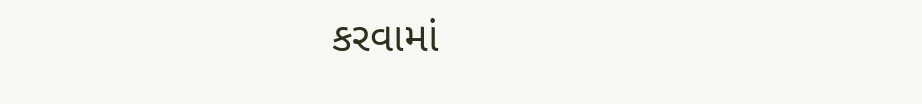કરવામાં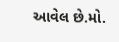આવેલ છે.મો.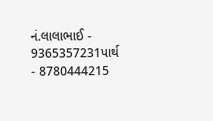નં.લાલાભાઈ - 9365357231પાર્થ - 8780444215